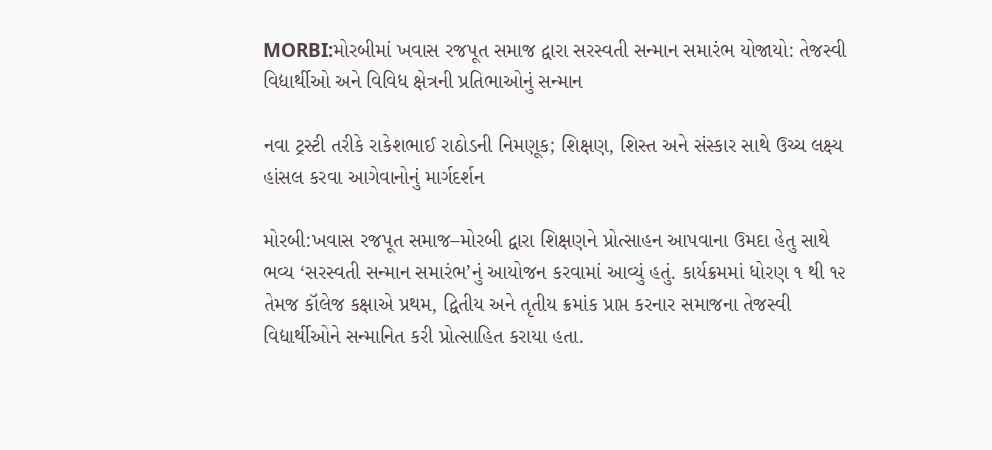MORBI:મોરબીમાં ખવાસ રજપૂત સમાજ દ્વારા સરસ્વતી સન્માન સમારંભ યોજાયો: તેજસ્વી વિદ્યાર્થીઓ અને વિવિધ ક્ષેત્રની પ્રતિભાઓનું સન્માન

નવા ટ્રસ્ટી તરીકે રાકેશભાઈ રાઠોડની નિમણૂક; શિક્ષણ, શિસ્ત અને સંસ્કાર સાથે ઉચ્ચ લક્ષ્ય હાંસલ કરવા આગેવાનોનું માર્ગદર્શન

મોરબી:ખવાસ રજપૂત સમાજ–મોરબી દ્વારા શિક્ષણને પ્રોત્સાહન આપવાના ઉમદા હેતુ સાથે ભવ્ય ‘સરસ્વતી સન્માન સમારંભ’નું આયોજન કરવામાં આવ્યું હતું. કાર્યક્રમમાં ધોરણ ૧ થી ૧૨ તેમજ કૉલેજ કક્ષાએ પ્રથમ, દ્વિતીય અને તૃતીય ક્રમાંક પ્રાપ્ત કરનાર સમાજના તેજસ્વી વિદ્યાર્થીઓને સન્માનિત કરી પ્રોત્સાહિત કરાયા હતા.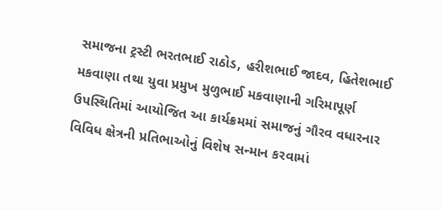સમાજના ટ્રસ્ટી ભરતભાઈ રાઠોડ, હરીશભાઈ જાદવ, હિતેશભાઈ મકવાણા તથા યુવા પ્રમુખ મુળુભાઈ મકવાણાની ગરિમાપૂર્ણ ઉપસ્થિતિમાં આયોજિત આ કાર્યક્રમમાં સમાજનું ગૌરવ વધારનાર વિવિધ ક્ષેત્રની પ્રતિભાઓનું વિશેષ સન્માન કરવામાં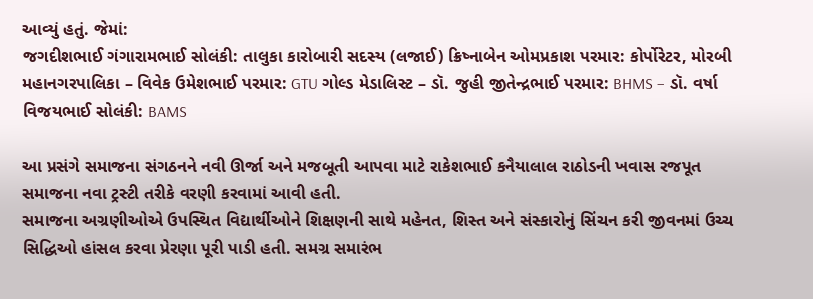આવ્યું હતું. જેમાં:
જગદીશભાઈ ગંગારામભાઈ સોલંકી: તાલુકા કારોબારી સદસ્ય (લજાઈ) ક્રિષ્નાબેન ઓમપ્રકાશ પરમાર: કોર્પોરેટર, મોરબી મહાનગરપાલિકા – વિવેક ઉમેશભાઈ પરમાર: GTU ગોલ્ડ મેડાલિસ્ટ – ડૉ. જુહી જીતેન્દ્રભાઈ પરમાર: BHMS – ડૉ. વર્ષા વિજયભાઈ સોલંકી: BAMS

આ પ્રસંગે સમાજના સંગઠનને નવી ઊર્જા અને મજબૂતી આપવા માટે રાકેશભાઈ કનૈયાલાલ રાઠોડની ખવાસ રજપૂત સમાજના નવા ટ્રસ્ટી તરીકે વરણી કરવામાં આવી હતી.
સમાજના અગ્રણીઓએ ઉપસ્થિત વિદ્યાર્થીઓને શિક્ષણની સાથે મહેનત, શિસ્ત અને સંસ્કારોનું સિંચન કરી જીવનમાં ઉચ્ચ સિદ્ધિઓ હાંસલ કરવા પ્રેરણા પૂરી પાડી હતી. સમગ્ર સમારંભ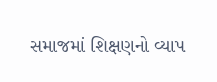સમાજમાં શિક્ષણનો વ્યાપ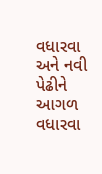વધારવા અને નવી પેઢીને આગળ વધારવા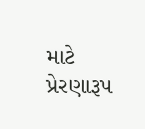માટે પ્રેરણારૂપ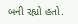બની રહ્યો હતો.